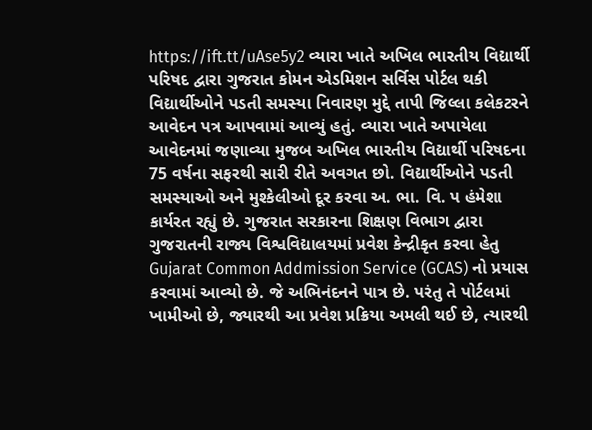https://ift.tt/uAse5y2 વ્યારા ખાતે અખિલ ભારતીય વિદ્યાર્થી પરિષદ દ્વારા ગુજરાત કોમન એડમિશન સર્વિસ પોર્ટલ થકી વિદ્યાર્થીઓને પડતી સમસ્યા નિવારણ મુદ્દે તાપી જિલ્લા કલેકટરને આવેદન પત્ર આપવામાં આવ્યું હતું. વ્યારા ખાતે અપાયેલા આવેદનમાં જણાવ્યા મુજબ અખિલ ભારતીય વિદ્યાર્થી પરિષદના 75 વર્ષના સફરથી સારી રીતે અવગત છો. વિદ્યાર્થીઓને પડતી સમસ્યાઓ અને મુશ્કેલીઓ દૂર કરવા અ. ભા. વિ. પ હંમેશા કાર્યરત રહ્યું છે. ગુજરાત સરકારના શિક્ષણ વિભાગ દ્વારા ગુજરાતની રાજ્ય વિશ્વવિદ્યાલયમાં પ્રવેશ કેન્દ્રીકૃત કરવા હેતુ Gujarat Common Addmission Service (GCAS) નો પ્રયાસ કરવામાં આવ્યો છે. જે અભિનંદનને પાત્ર છે. પરંતુ તે પોર્ટલમાં ખામીઓ છે, જ્યારથી આ પ્રવેશ પ્રક્રિયા અમલી થઈ છે, ત્યારથી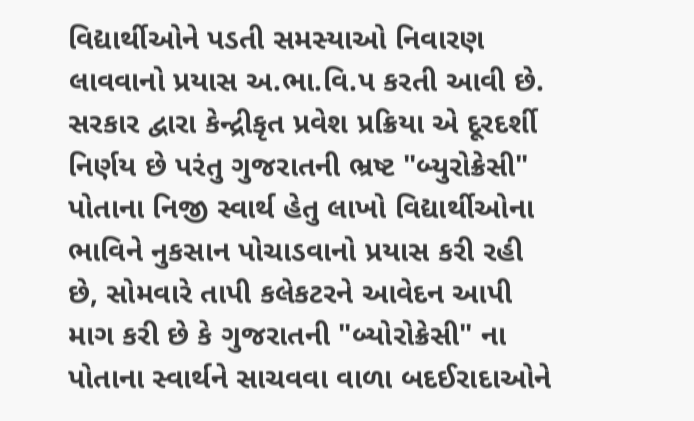વિદ્યાર્થીઓને પડતી સમસ્યાઓ નિવારણ લાવવાનો પ્રયાસ અ.ભા.વિ.પ કરતી આવી છે. સરકાર દ્વારા કેન્દ્રીકૃત પ્રવેશ પ્રક્રિયા એ દૂરદર્શી નિર્ણય છે પરંતુ ગુજરાતની ભ્રષ્ટ "બ્યુરોક્રેસી" પોતાના નિજી સ્વાર્થ હેતુ લાખો વિદ્યાર્થીઓના ભાવિને નુકસાન પોચાડવાનો પ્રયાસ કરી રહી છે, સોમવારે તાપી કલેકટરને આવેદન આપી માગ કરી છે કે ગુજરાતની "બ્યોરોક્રેસી" ના પોતાના સ્વાર્થને સાચવવા વાળા બદઈરાદાઓને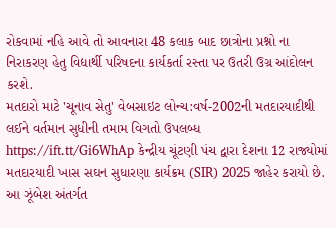રોકવામાં નહિ આવે તો આવનારા 48 કલાક બાદ છાત્રોના પ્રશ્નો ના નિરાકરણ હેતુ વિદ્યાર્થી પરિષદના કાર્યકર્તા રસ્તા પર ઉતરી ઉગ્ર આંદોલન કરશે.
મતદારો માટે 'ચૂનાવ સેતુ' વેબસાઇટ લોન્ચ:વર્ષ-2002ની મતદારયાદીથી લઈને વર્તમાન સુધીની તમામ વિગતો ઉપલબ્ધ
https://ift.tt/Gi6WhAp કેન્દ્રીય ચૂંટણી પંચ દ્વારા દેશના 12 રાજ્યોમાં મતદારયાદી ખાસ સઘન સુધારણા કાર્યક્રમ (SIR) 2025 જાહેર કરાયો છે. આ ઝૂંબેશ અંતર્ગત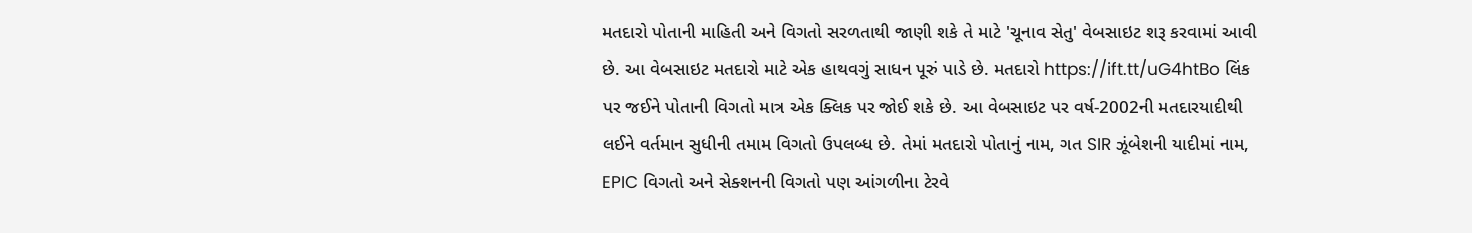મતદારો પોતાની માહિતી અને વિગતો સરળતાથી જાણી શકે તે માટે 'ચૂનાવ સેતુ' વેબસાઇટ શરૂ કરવામાં આવી છે. આ વેબસાઇટ મતદારો માટે એક હાથવગું સાધન પૂરું પાડે છે. મતદારો https://ift.tt/uG4htBo લિંક પર જઈને પોતાની વિગતો માત્ર એક ક્લિક પર જોઈ શકે છે. આ વેબસાઇટ પર વર્ષ-2002ની મતદારયાદીથી લઈને વર્તમાન સુધીની તમામ વિગતો ઉપલબ્ધ છે. તેમાં મતદારો પોતાનું નામ, ગત SIR ઝૂંબેશની યાદીમાં નામ, EPIC વિગતો અને સેક્શનની વિગતો પણ આંગળીના ટેરવે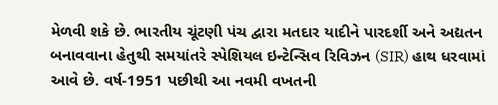મેળવી શકે છે. ભારતીય ચૂંટણી પંચ દ્વારા મતદાર યાદીને પારદર્શી અને અદ્યતન બનાવવાના હેતુથી સમયાંતરે સ્પેશિયલ ઇન્ટેન્સિવ રિવિઝન (SIR) હાથ ધરવામાં આવે છે. વર્ષ-1951 પછીથી આ નવમી વખતની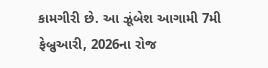કામગીરી છે. આ ઝૂંબેશ આગામી 7મી ફેબ્રુઆરી, 2026ના રોજ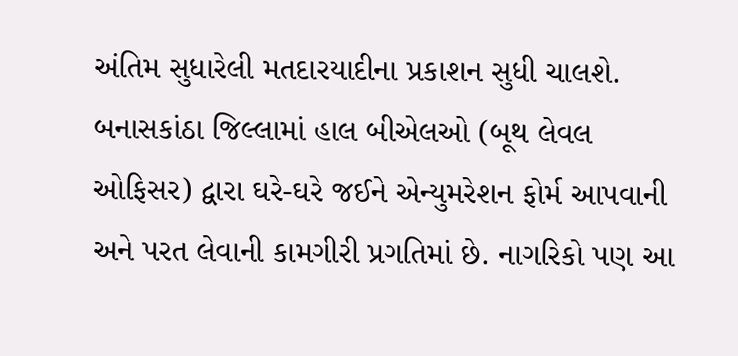અંતિમ સુધારેલી મતદારયાદીના પ્રકાશન સુધી ચાલશે. બનાસકાંઠા જિલ્લામાં હાલ બીએલઓ (બૂથ લેવલ ઓફિસર) દ્વારા ઘરે-ઘરે જઈને એન્યુમરેશન ફોર્મ આપવાની અને પરત લેવાની કામગીરી પ્રગતિમાં છે. નાગરિકો પણ આ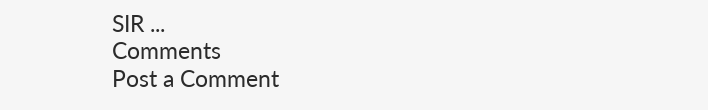SIR ...
Comments
Post a Comment